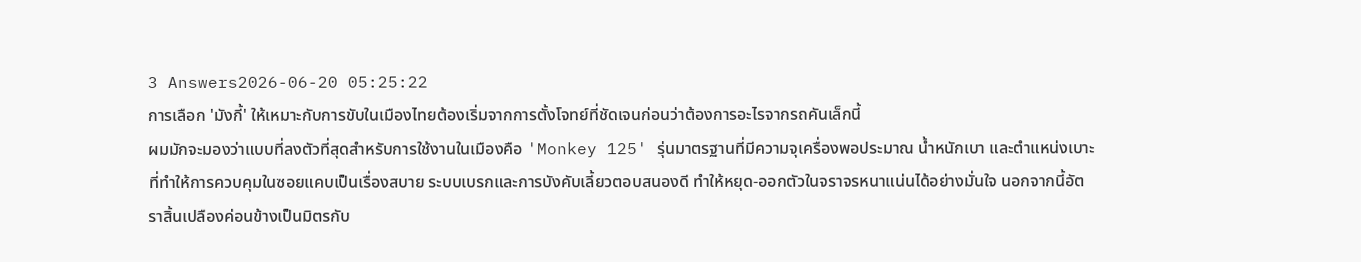3 Answers2026-06-20 05:25:22
การเลือก 'มังกี้' ให้เหมาะกับการขับในเมืองไทยต้องเริ่มจากการตั้งโจทย์ที่ชัดเจนก่อนว่าต้องการอะไรจากรถคันเล็กนี้
ผมมักจะมองว่าแบบที่ลงตัวที่สุดสำหรับการใช้งานในเมืองคือ 'Monkey 125' รุ่นมาตรฐานที่มีความจุเครื่องพอประมาณ น้ำหนักเบา และตำแหน่งเบาะที่ทำให้การควบคุมในซอยแคบเป็นเรื่องสบาย ระบบเบรกและการบังคับเลี้ยวตอบสนองดี ทำให้หยุด-ออกตัวในจราจรหนาแน่นได้อย่างมั่นใจ นอกจากนี้อัตราสิ้นเปลืองค่อนข้างเป็นมิตรกับ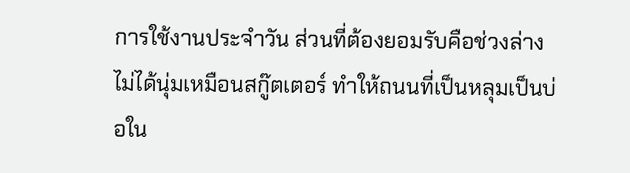การใช้งานประจำวัน ส่วนที่ต้องยอมรับคือช่วงล่างไม่ได้นุ่มเหมือนสกู๊ตเตอร์ ทำให้ถนนที่เป็นหลุมเป็นบ่อใน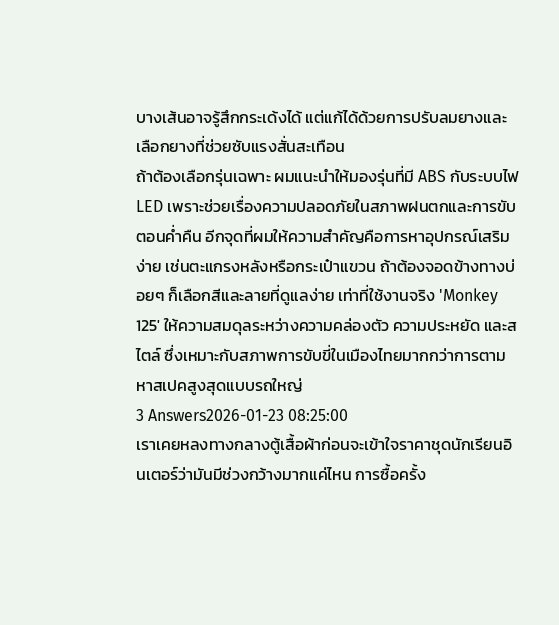บางเส้นอาจรู้สึกกระเด้งได้ แต่แก้ได้ด้วยการปรับลมยางและเลือกยางที่ช่วยซับแรงสั่นสะเทือน
ถ้าต้องเลือกรุ่นเฉพาะ ผมแนะนำให้มองรุ่นที่มี ABS กับระบบไฟ LED เพราะช่วยเรื่องความปลอดภัยในสภาพฝนตกและการขับตอนค่ำคืน อีกจุดที่ผมให้ความสำคัญคือการหาอุปกรณ์เสริมง่าย เช่นตะแกรงหลังหรือกระเป๋าแขวน ถ้าต้องจอดข้างทางบ่อยๆ ก็เลือกสีและลายที่ดูแลง่าย เท่าที่ใช้งานจริง 'Monkey 125' ให้ความสมดุลระหว่างความคล่องตัว ความประหยัด และสไตล์ ซึ่งเหมาะกับสภาพการขับขี่ในเมืองไทยมากกว่าการตามหาสเปคสูงสุดแบบรถใหญ่
3 Answers2026-01-23 08:25:00
เราเคยหลงทางกลางตู้เสื้อผ้าก่อนจะเข้าใจราคาชุดนักเรียนอินเตอร์ว่ามันมีช่วงกว้างมากแค่ไหน การซื้อครั้ง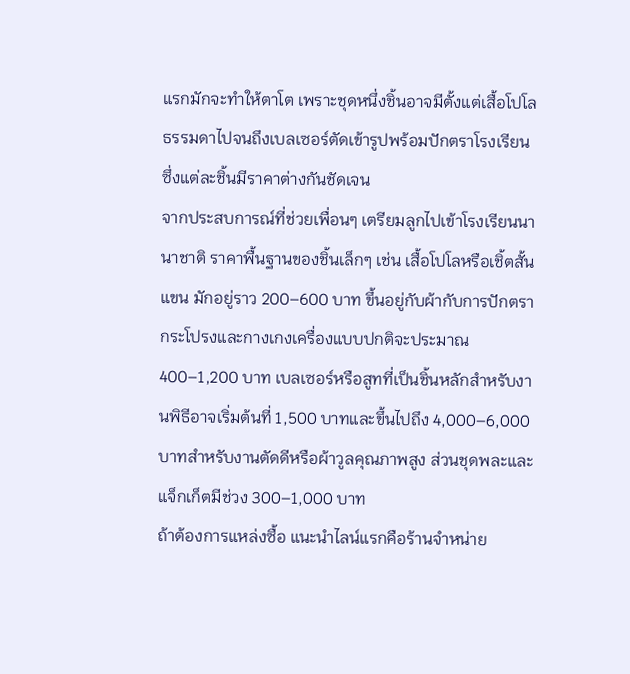แรกมักจะทำให้ตาโต เพราะชุดหนึ่งชิ้นอาจมีตั้งแต่เสื้อโปโลธรรมดาไปจนถึงเบลเซอร์ตัดเข้ารูปพร้อมปักตราโรงเรียน ซึ่งแต่ละชิ้นมีราคาต่างกันชัดเจน
จากประสบการณ์ที่ช่วยเพื่อนๆ เตรียมลูกไปเข้าโรงเรียนนานาชาติ ราคาพื้นฐานของชิ้นเล็กๆ เช่น เสื้อโปโลหรือเชิ้ตสั้นแขน มักอยู่ราว 200–600 บาท ขึ้นอยู่กับผ้ากับการปักตรา กระโปรงและกางเกงเครื่องแบบปกติจะประมาณ 400–1,200 บาท เบลเซอร์หรือสูทที่เป็นชิ้นหลักสำหรับงานพิธีอาจเริ่มต้นที่ 1,500 บาทและขึ้นไปถึง 4,000–6,000 บาทสำหรับงานตัดดีหรือผ้าวูลคุณภาพสูง ส่วนชุดพละและแจ็กเก็ตมีช่วง 300–1,000 บาท
ถ้าต้องการแหล่งซื้อ แนะนำไลน์แรกคือร้านจำหน่าย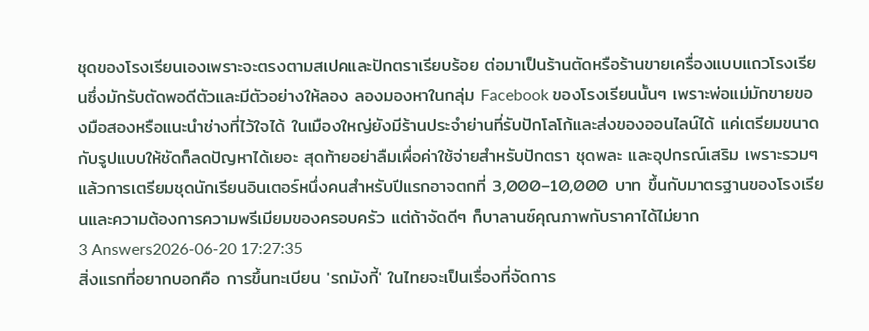ชุดของโรงเรียนเองเพราะจะตรงตามสเปคและปักตราเรียบร้อย ต่อมาเป็นร้านตัดหรือร้านขายเครื่องแบบแถวโรงเรียนซึ่งมักรับตัดพอดีตัวและมีตัวอย่างให้ลอง ลองมองหาในกลุ่ม Facebook ของโรงเรียนนั้นๆ เพราะพ่อแม่มักขายของมือสองหรือแนะนำช่างที่ไว้ใจได้ ในเมืองใหญ่ยังมีร้านประจำย่านที่รับปักโลโก้และส่งของออนไลน์ได้ แค่เตรียมขนาดกับรูปแบบให้ชัดก็ลดปัญหาได้เยอะ สุดท้ายอย่าลืมเผื่อค่าใช้จ่ายสำหรับปักตรา ชุดพละ และอุปกรณ์เสริม เพราะรวมๆ แล้วการเตรียมชุดนักเรียนอินเตอร์หนึ่งคนสำหรับปีแรกอาจตกที่ 3,000–10,000 บาท ขึ้นกับมาตรฐานของโรงเรียนและความต้องการความพรีเมียมของครอบครัว แต่ถ้าจัดดีๆ ก็บาลานซ์คุณภาพกับราคาได้ไม่ยาก
3 Answers2026-06-20 17:27:35
สิ่งแรกที่อยากบอกคือ การขึ้นทะเบียน 'รถมังกี้' ในไทยจะเป็นเรื่องที่จัดการ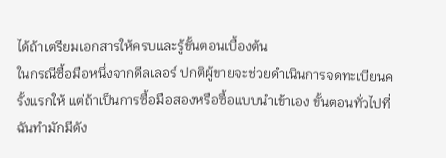ได้ถ้าเตรียมเอกสารให้ครบและรู้ขั้นตอนเบื้องต้น
ในกรณีซื้อมือหนึ่งจากดีลเลอร์ ปกติผู้ขายจะช่วยดำเนินการจดทะเบียนครั้งแรกให้ แต่ถ้าเป็นการซื้อมือสองหรือซื้อแบบนำเข้าเอง ขั้นตอนทั่วไปที่ฉันทำมักมีดัง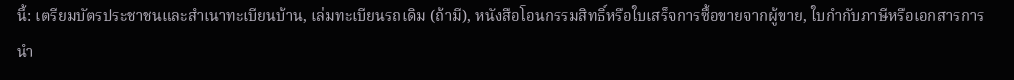นี้: เตรียมบัตรประชาชนและสำเนาทะเบียนบ้าน, เล่มทะเบียนรถเดิม (ถ้ามี), หนังสือโอนกรรมสิทธิ์หรือใบเสร็จการซื้อขายจากผู้ขาย, ใบกำกับภาษีหรือเอกสารการนำ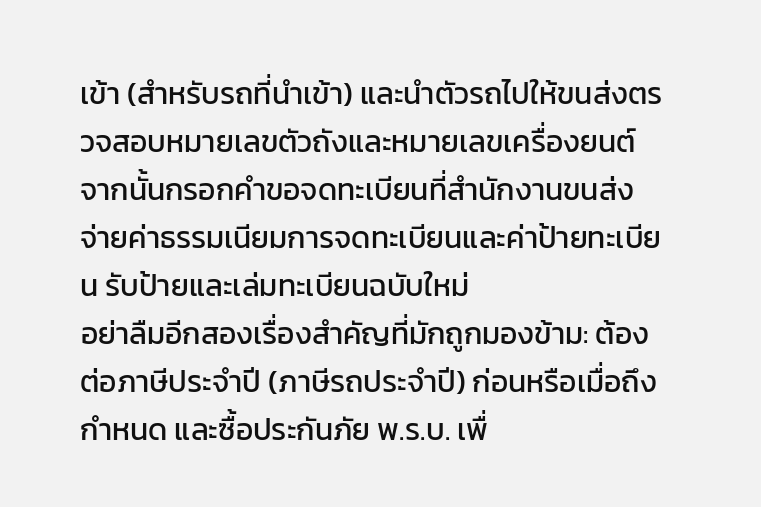เข้า (สำหรับรถที่นำเข้า) และนำตัวรถไปให้ขนส่งตรวจสอบหมายเลขตัวถังและหมายเลขเครื่องยนต์ จากนั้นกรอกคำขอจดทะเบียนที่สำนักงานขนส่ง จ่ายค่าธรรมเนียมการจดทะเบียนและค่าป้ายทะเบียน รับป้ายและเล่มทะเบียนฉบับใหม่
อย่าลืมอีกสองเรื่องสำคัญที่มักถูกมองข้าม: ต้องต่อภาษีประจำปี (ภาษีรถประจำปี) ก่อนหรือเมื่อถึงกำหนด และซื้อประกันภัย พ.ร.บ. เพื่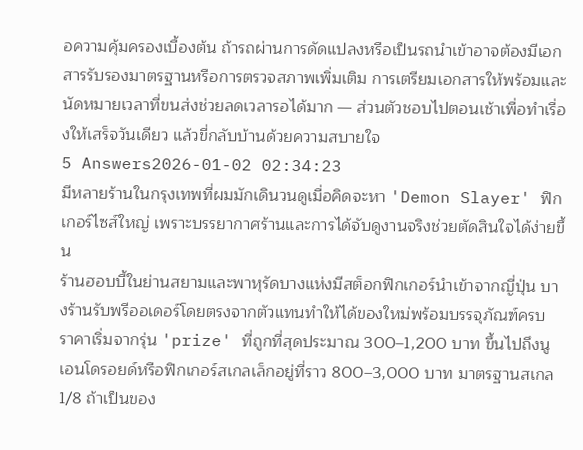อความคุ้มครองเบื้องต้น ถ้ารถผ่านการดัดแปลงหรือเป็นรถนำเข้าอาจต้องมีเอกสารรับรองมาตรฐานหรือการตรวจสภาพเพิ่มเติม การเตรียมเอกสารให้พร้อมและนัดหมายเวลาที่ขนส่งช่วยลดเวลารอได้มาก — ส่วนตัวชอบไปตอนเช้าเพื่อทำเรื่องให้เสร็จวันเดียว แล้วขี่กลับบ้านด้วยความสบายใจ
5 Answers2026-01-02 02:34:23
มีหลายร้านในกรุงเทพที่ผมมักเดินวนดูเมื่อคิดจะหา 'Demon Slayer' ฟิกเกอร์ไซส์ใหญ่ เพราะบรรยากาศร้านและการได้จับดูงานจริงช่วยตัดสินใจได้ง่ายขึ้น
ร้านฮอบบี้ในย่านสยามและพาหุรัดบางแห่งมีสต็อกฟิกเกอร์นำเข้าจากญี่ปุ่น บางร้านรับพรีออเดอร์โดยตรงจากตัวแทนทำให้ได้ของใหม่พร้อมบรรจุภัณฑ์ครบ ราคาเริ่มจากรุ่น 'prize' ที่ถูกที่สุดประมาณ 300–1,200 บาท ขึ้นไปถึงนูเอนโดรอยด์หรือฟิกเกอร์สเกลเล็กอยู่ที่ราว 800–3,000 บาท มาตรฐานสเกล 1/8 ถ้าเป็นของ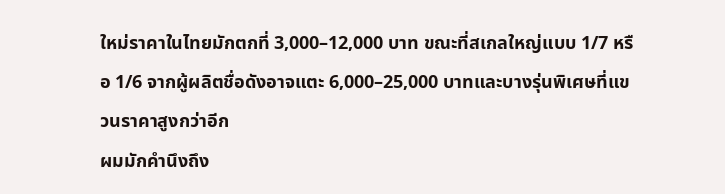ใหม่ราคาในไทยมักตกที่ 3,000–12,000 บาท ขณะที่สเกลใหญ่แบบ 1/7 หรือ 1/6 จากผู้ผลิตชื่อดังอาจแตะ 6,000–25,000 บาทและบางรุ่นพิเศษที่แขวนราคาสูงกว่าอีก
ผมมักคำนึงถึง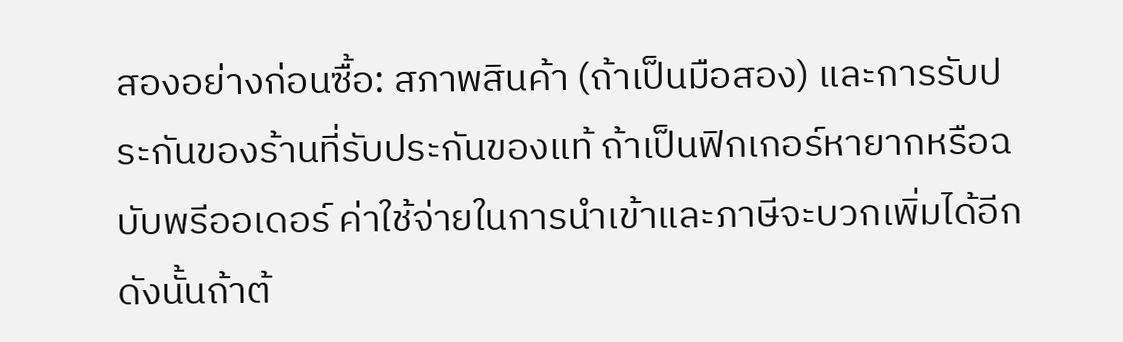สองอย่างก่อนซื้อ: สภาพสินค้า (ถ้าเป็นมือสอง) และการรับประกันของร้านที่รับประกันของแท้ ถ้าเป็นฟิกเกอร์หายากหรือฉบับพรีออเดอร์ ค่าใช้จ่ายในการนำเข้าและภาษีจะบวกเพิ่มได้อีก ดังนั้นถ้าต้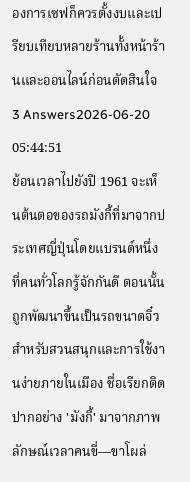องการเซฟก็ควรตั้งงบและเปรียบเทียบหลายร้านทั้งหน้าร้านและออนไลน์ก่อนตัดสินใจ
3 Answers2026-06-20 05:44:51
ย้อนเวลาไปยังปี 1961 จะเห็นต้นตอของรถมังกี้ที่มาจากประเทศญี่ปุ่นโดยแบรนด์หนึ่งที่คนทั่วโลกรู้จักกันดี ตอนนั้นถูกพัฒนาขึ้นเป็นรถขนาดจิ๋วสำหรับสวนสนุกและการใช้งานง่ายภายในเมือง ชื่อเรียกติดปากอย่าง 'มังกี้' มาจากภาพลักษณ์เวลาคนขี่—ขาโผล่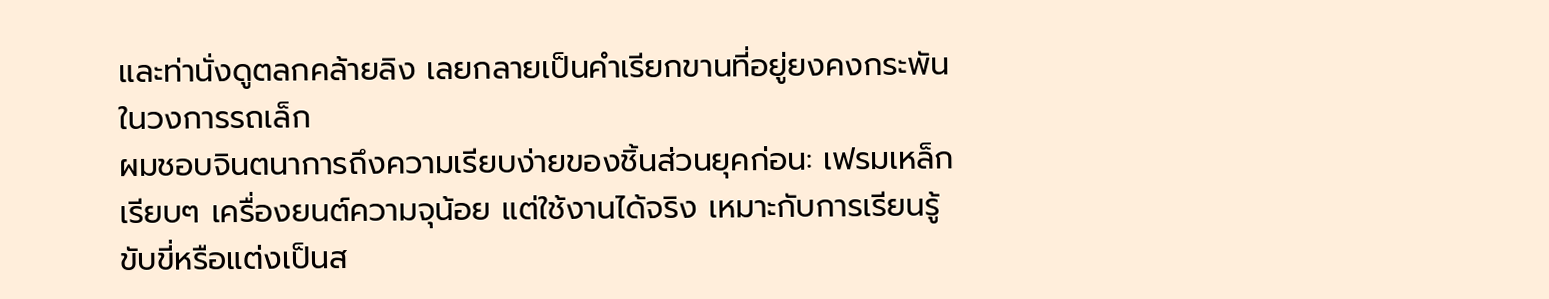และท่านั่งดูตลกคล้ายลิง เลยกลายเป็นคำเรียกขานที่อยู่ยงคงกระพันในวงการรถเล็ก
ผมชอบจินตนาการถึงความเรียบง่ายของชิ้นส่วนยุคก่อน: เฟรมเหล็กเรียบๆ เครื่องยนต์ความจุน้อย แต่ใช้งานได้จริง เหมาะกับการเรียนรู้ขับขี่หรือแต่งเป็นส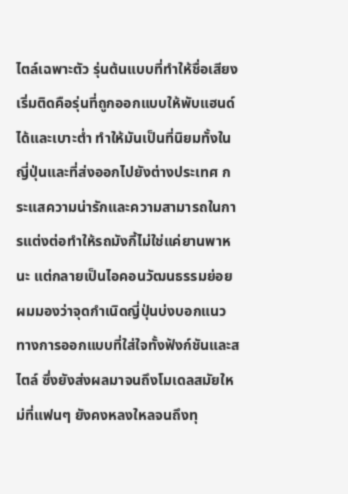ไตล์เฉพาะตัว รุ่นต้นแบบที่ทำให้ชื่อเสียงเริ่มติดคือรุ่นที่ถูกออกแบบให้พับแฮนด์ได้และเบาะต่ำ ทำให้มันเป็นที่นิยมทั้งในญี่ปุ่นและที่ส่งออกไปยังต่างประเทศ กระแสความน่ารักและความสามารถในการแต่งต่อทำให้รถมังกี้ไม่ใช่แค่ยานพาหนะ แต่กลายเป็นไอคอนวัฒนธรรมย่อย ผมมองว่าจุดกำเนิดญี่ปุ่นบ่งบอกแนวทางการออกแบบที่ใส่ใจทั้งฟังก์ชันและสไตล์ ซึ่งยังส่งผลมาจนถึงโมเดลสมัยใหม่ที่แฟนๆ ยังคงหลงใหลจนถึงทุ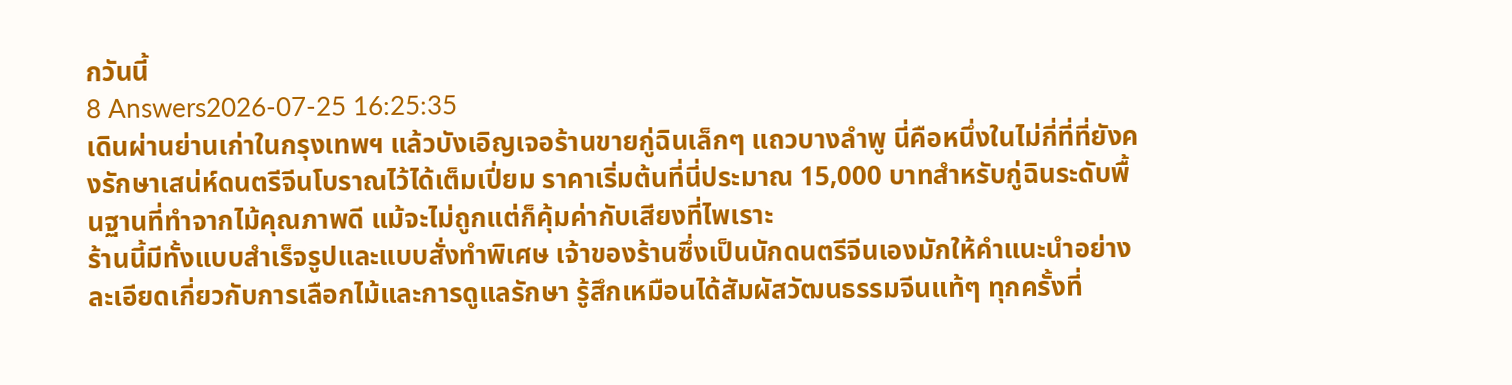กวันนี้
8 Answers2026-07-25 16:25:35
เดินผ่านย่านเก่าในกรุงเทพฯ แล้วบังเอิญเจอร้านขายกู่ฉินเล็กๆ แถวบางลำพู นี่คือหนึ่งในไม่กี่ที่ที่ยังคงรักษาเสน่ห์ดนตรีจีนโบราณไว้ได้เต็มเปี่ยม ราคาเริ่มต้นที่นี่ประมาณ 15,000 บาทสำหรับกู่ฉินระดับพื้นฐานที่ทำจากไม้คุณภาพดี แม้จะไม่ถูกแต่ก็คุ้มค่ากับเสียงที่ไพเราะ
ร้านนี้มีทั้งแบบสำเร็จรูปและแบบสั่งทำพิเศษ เจ้าของร้านซึ่งเป็นนักดนตรีจีนเองมักให้คำแนะนำอย่างละเอียดเกี่ยวกับการเลือกไม้และการดูแลรักษา รู้สึกเหมือนได้สัมผัสวัฒนธรรมจีนแท้ๆ ทุกครั้งที่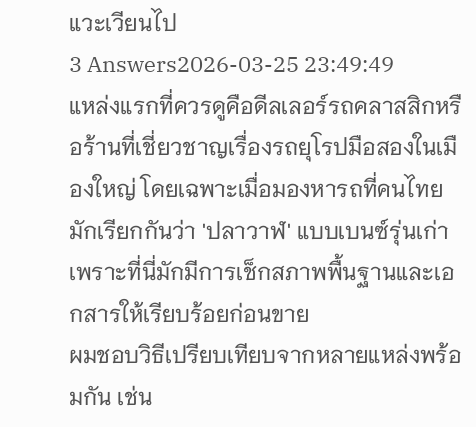แวะเวียนไป
3 Answers2026-03-25 23:49:49
แหล่งแรกที่ควรดูคือดีลเลอร์รถคลาสสิกหรือร้านที่เชี่ยวชาญเรื่องรถยุโรปมือสองในเมืองใหญ่ โดยเฉพาะเมื่อมองหารถที่คนไทยมักเรียกกันว่า 'ปลาวาฬ' แบบเบนซ์รุ่นเก่า เพราะที่นี่มักมีการเช็กสภาพพื้นฐานและเอกสารให้เรียบร้อยก่อนขาย
ผมชอบวิธีเปรียบเทียบจากหลายแหล่งพร้อมกัน เช่น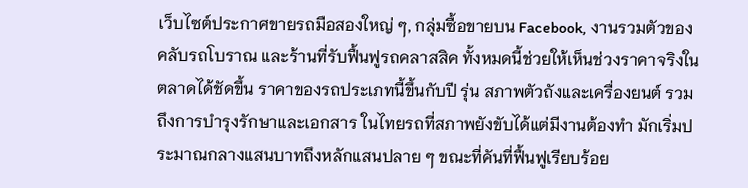เว็บไซต์ประกาศขายรถมือสองใหญ่ ๆ, กลุ่มซื้อขายบน Facebook, งานรวมตัวของคลับรถโบราณ และร้านที่รับฟื้นฟูรถคลาสสิค ทั้งหมดนี้ช่วยให้เห็นช่วงราคาจริงในตลาดได้ชัดขึ้น ราคาของรถประเภทนี้ขึ้นกับปี รุ่น สภาพตัวถังและเครื่องยนต์ รวมถึงการบำรุงรักษาและเอกสาร ในไทยรถที่สภาพยังขับได้แต่มีงานต้องทำ มักเริ่มประมาณกลางแสนบาทถึงหลักแสนปลาย ๆ ขณะที่คันที่ฟื้นฟูเรียบร้อย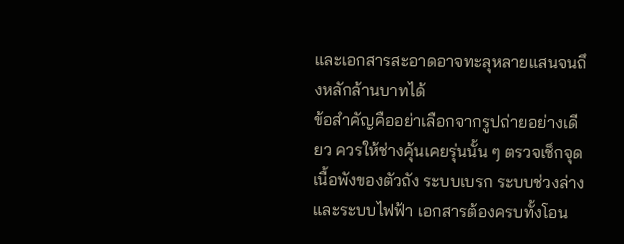และเอกสารสะอาดอาจทะลุหลายแสนจนถึงหลักล้านบาทได้
ข้อสำคัญคืออย่าเลือกจากรูปถ่ายอย่างเดียว ควรให้ช่างคุ้นเคยรุ่นนั้น ๆ ตรวจเช็กจุดเนื้อพังของตัวถัง ระบบเบรก ระบบช่วงล่าง และระบบไฟฟ้า เอกสารต้องครบทั้งโอน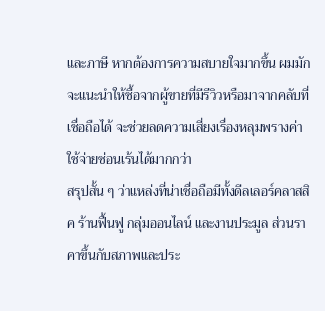และภาษี หากต้องการความสบายใจมากขึ้น ผมมักจะแนะนำให้ซื้อจากผู้ขายที่มีรีวิวหรือมาจากคลับที่เชื่อถือได้ จะช่วยลดความเสี่ยงเรื่องหลุมพรางค่าใช้จ่ายซ่อนเร้นได้มากกว่า
สรุปสั้น ๆ ว่าแหล่งที่น่าเชื่อถือมีทั้งดีลเลอร์คลาสสิค ร้านฟื้นฟู กลุ่มออนไลน์ และงานประมูล ส่วนราคาขึ้นกับสภาพและประ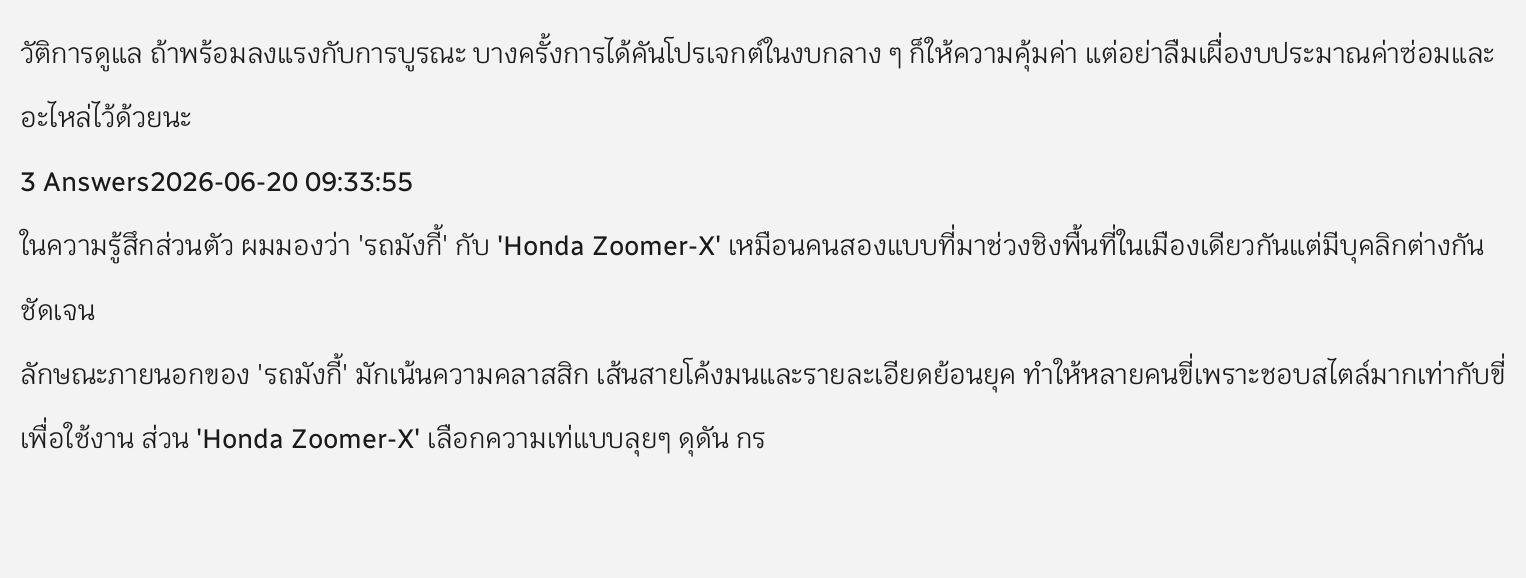วัติการดูแล ถ้าพร้อมลงแรงกับการบูรณะ บางครั้งการได้คันโปรเจกต์ในงบกลาง ๆ ก็ให้ความคุ้มค่า แต่อย่าลืมเผื่องบประมาณค่าซ่อมและอะไหล่ไว้ด้วยนะ
3 Answers2026-06-20 09:33:55
ในความรู้สึกส่วนตัว ผมมองว่า 'รถมังกี้' กับ 'Honda Zoomer-X' เหมือนคนสองแบบที่มาช่วงชิงพื้นที่ในเมืองเดียวกันแต่มีบุคลิกต่างกันชัดเจน
ลักษณะภายนอกของ 'รถมังกี้' มักเน้นความคลาสสิก เส้นสายโค้งมนและรายละเอียดย้อนยุค ทำให้หลายคนขี่เพราะชอบสไตล์มากเท่ากับขี่เพื่อใช้งาน ส่วน 'Honda Zoomer-X' เลือกความเท่แบบลุยๆ ดุดัน กร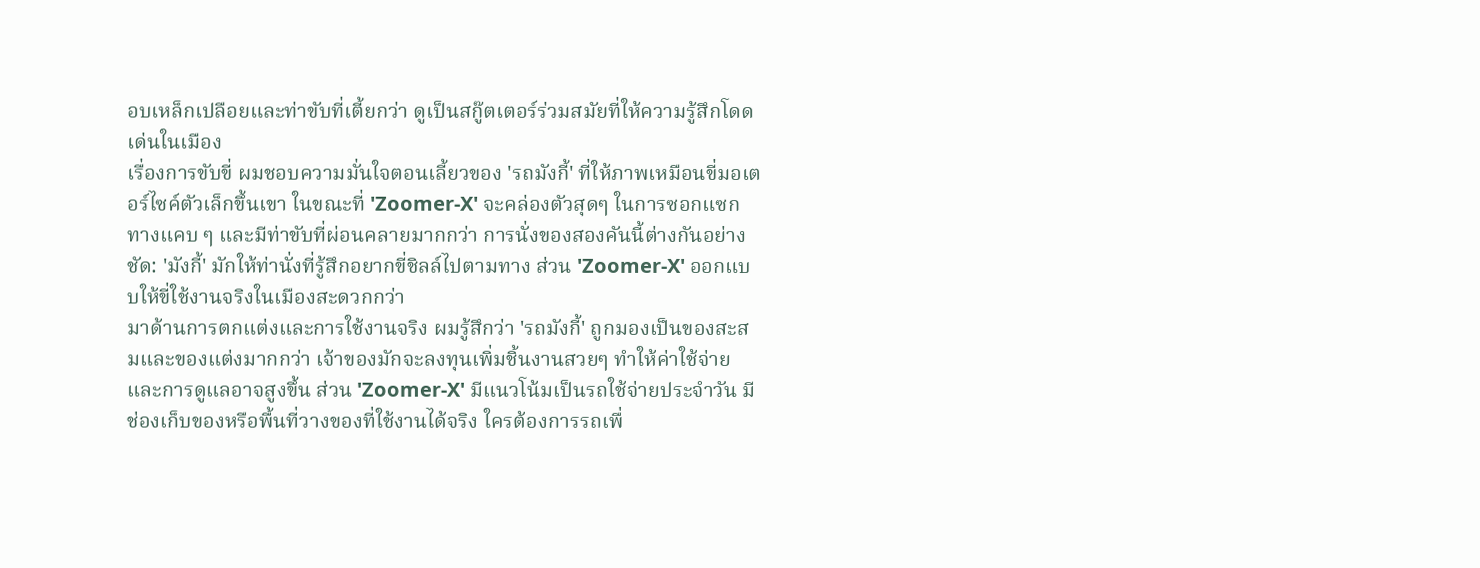อบเหล็กเปลือยและท่าขับที่เตี้ยกว่า ดูเป็นสกู๊ตเตอร์ร่วมสมัยที่ให้ความรู้สึกโดดเด่นในเมือง
เรื่องการขับขี่ ผมชอบความมั่นใจตอนเลี้ยวของ 'รถมังกี้' ที่ให้ภาพเหมือนขี่มอเตอร์ไซค์ตัวเล็กขึ้นเขา ในขณะที่ 'Zoomer-X' จะคล่องตัวสุดๆ ในการซอกแซกทางแคบ ๆ และมีท่าขับที่ผ่อนคลายมากกว่า การนั่งของสองคันนี้ต่างกันอย่างชัด: 'มังกี้' มักให้ท่านั่งที่รู้สึกอยากขี่ชิลล์ไปตามทาง ส่วน 'Zoomer-X' ออกแบบให้ขี่ใช้งานจริงในเมืองสะดวกกว่า
มาด้านการตกแต่งและการใช้งานจริง ผมรู้สึกว่า 'รถมังกี้' ถูกมองเป็นของสะสมและของแต่งมากกว่า เจ้าของมักจะลงทุนเพิ่มชิ้นงานสวยๆ ทำให้ค่าใช้จ่ายและการดูแลอาจสูงขึ้น ส่วน 'Zoomer-X' มีแนวโน้มเป็นรถใช้จ่ายประจำวัน มีช่องเก็บของหรือพื้นที่วางของที่ใช้งานได้จริง ใครต้องการรถเพื่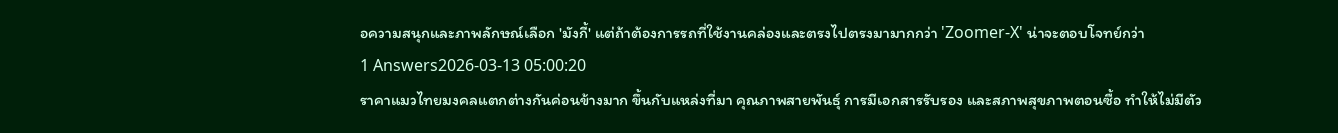อความสนุกและภาพลักษณ์เลือก 'มังกี้' แต่ถ้าต้องการรถที่ใช้งานคล่องและตรงไปตรงมามากกว่า 'Zoomer-X' น่าจะตอบโจทย์กว่า
1 Answers2026-03-13 05:00:20
ราคาแมวไทยมงคลแตกต่างกันค่อนข้างมาก ขึ้นกับแหล่งที่มา คุณภาพสายพันธุ์ การมีเอกสารรับรอง และสภาพสุขภาพตอนซื้อ ทำให้ไม่มีตัว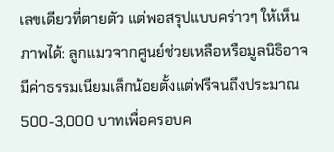เลขเดียวที่ตายตัว แต่พอสรุปแบบคร่าวๆ ให้เห็นภาพได้: ลูกแมวจากศูนย์ช่วยเหลือหรือมูลนิธิอาจมีค่าธรรมเนียมเล็กน้อยตั้งแต่ฟรีจนถึงประมาณ 500-3,000 บาทเพื่อครอบค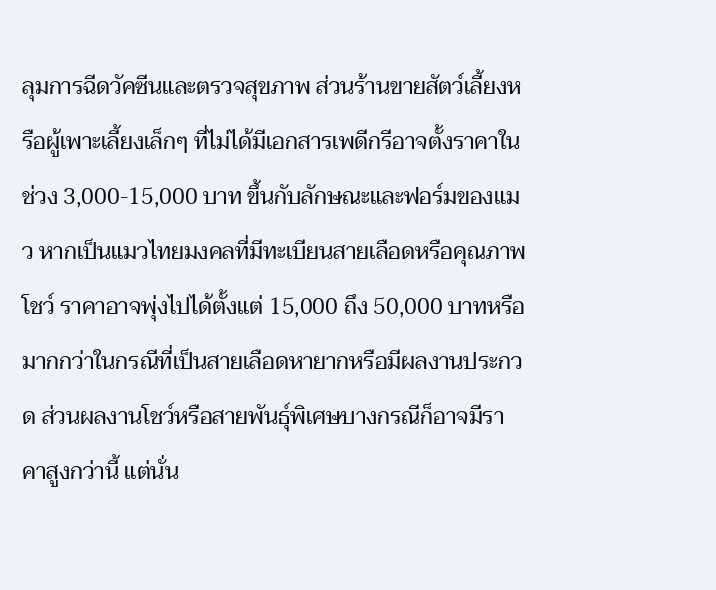ลุมการฉีดวัคซีนและตรวจสุขภาพ ส่วนร้านขายสัตว์เลี้ยงหรือผู้เพาะเลี้ยงเล็กๆ ที่ไม่ได้มีเอกสารเพดีกรีอาจตั้งราคาในช่วง 3,000-15,000 บาท ขึ้นกับลักษณะและฟอร์มของแมว หากเป็นแมวไทยมงคลที่มีทะเบียนสายเลือดหรือคุณภาพโชว์ ราคาอาจพุ่งไปได้ตั้งแต่ 15,000 ถึง 50,000 บาทหรือมากกว่าในกรณีที่เป็นสายเลือดหายากหรือมีผลงานประกวด ส่วนผลงานโชว์หรือสายพันธุ์พิเศษบางกรณีก็อาจมีราคาสูงกว่านี้ แต่นั่น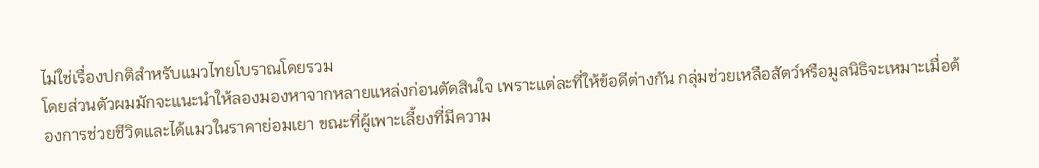ไม่ใช่เรื่องปกติสำหรับแมวไทยโบราณโดยรวม
โดยส่วนตัวผมมักจะแนะนำให้ลองมองหาจากหลายแหล่งก่อนตัดสินใจ เพราะแต่ละที่ให้ข้อดีต่างกัน กลุ่มช่วยเหลือสัตว์หรือมูลนิธิจะเหมาะเมื่อต้องการช่วยชีวิตและได้แมวในราคาย่อมเยา ขณะที่ผู้เพาะเลี้ยงที่มีความ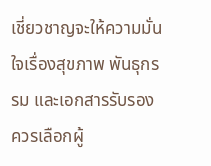เชี่ยวชาญจะให้ความมั่นใจเรื่องสุขภาพ พันธุกรรม และเอกสารรับรอง ควรเลือกผู้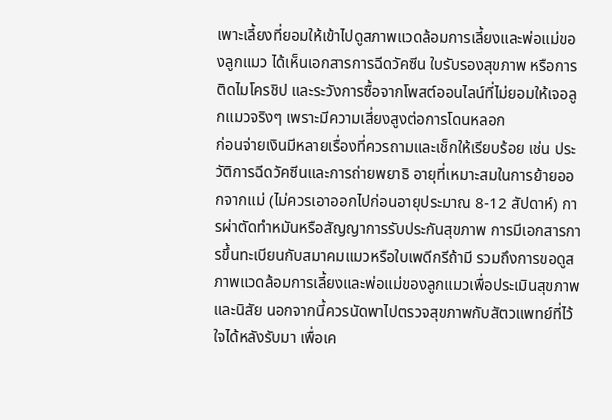เพาะเลี้ยงที่ยอมให้เข้าไปดูสภาพแวดล้อมการเลี้ยงและพ่อแม่ของลูกแมว ได้เห็นเอกสารการฉีดวัคซีน ใบรับรองสุขภาพ หรือการติดไมโครชิป และระวังการซื้อจากโพสต์ออนไลน์ที่ไม่ยอมให้เจอลูกแมวจริงๆ เพราะมีความเสี่ยงสูงต่อการโดนหลอก
ก่อนจ่ายเงินมีหลายเรื่องที่ควรถามและเช็กให้เรียบร้อย เช่น ประวัติการฉีดวัคซีนและการถ่ายพยาธิ อายุที่เหมาะสมในการย้ายออกจากแม่ (ไม่ควรเอาออกไปก่อนอายุประมาณ 8-12 สัปดาห์) การผ่าตัดทำหมันหรือสัญญาการรับประกันสุขภาพ การมีเอกสารการขึ้นทะเบียนกับสมาคมแมวหรือใบเพดีกรีถ้ามี รวมถึงการขอดูสภาพแวดล้อมการเลี้ยงและพ่อแม่ของลูกแมวเพื่อประเมินสุขภาพและนิสัย นอกจากนี้ควรนัดพาไปตรวจสุขภาพกับสัตวแพทย์ที่ไว้ใจได้หลังรับมา เพื่อเค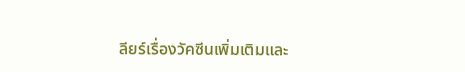ลียร์เรื่องวัคซีนเพิ่มเติมและ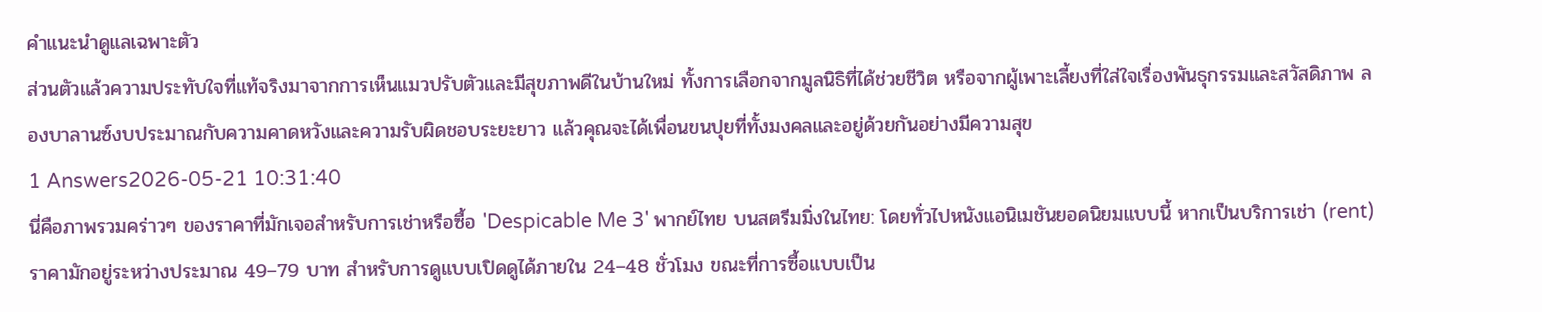คำแนะนำดูแลเฉพาะตัว
ส่วนตัวแล้วความประทับใจที่แท้จริงมาจากการเห็นแมวปรับตัวและมีสุขภาพดีในบ้านใหม่ ทั้งการเลือกจากมูลนิธิที่ได้ช่วยชีวิต หรือจากผู้เพาะเลี้ยงที่ใส่ใจเรื่องพันธุกรรมและสวัสดิภาพ ลองบาลานซ์งบประมาณกับความคาดหวังและความรับผิดชอบระยะยาว แล้วคุณจะได้เพื่อนขนปุยที่ทั้งมงคลและอยู่ด้วยกันอย่างมีความสุข
1 Answers2026-05-21 10:31:40
นี่คือภาพรวมคร่าวๆ ของราคาที่มักเจอสำหรับการเช่าหรือซื้อ 'Despicable Me 3' พากย์ไทย บนสตรีมมิ่งในไทย: โดยทั่วไปหนังแอนิเมชันยอดนิยมแบบนี้ หากเป็นบริการเช่า (rent) ราคามักอยู่ระหว่างประมาณ 49–79 บาท สำหรับการดูแบบเปิดดูได้ภายใน 24–48 ชั่วโมง ขณะที่การซื้อแบบเป็น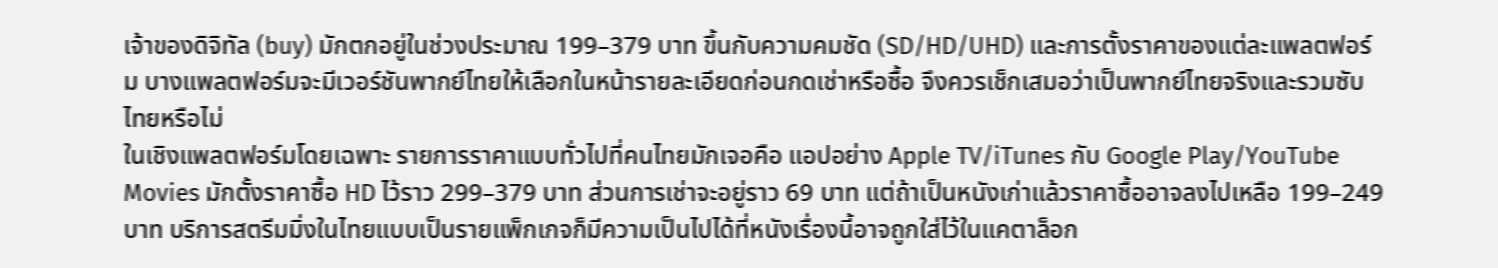เจ้าของดิจิทัล (buy) มักตกอยู่ในช่วงประมาณ 199–379 บาท ขึ้นกับความคมชัด (SD/HD/UHD) และการตั้งราคาของแต่ละแพลตฟอร์ม บางแพลตฟอร์มจะมีเวอร์ชันพากย์ไทยให้เลือกในหน้ารายละเอียดก่อนกดเช่าหรือซื้อ จึงควรเช็กเสมอว่าเป็นพากย์ไทยจริงและรวมซับไทยหรือไม่
ในเชิงแพลตฟอร์มโดยเฉพาะ รายการราคาแบบทั่วไปที่คนไทยมักเจอคือ แอปอย่าง Apple TV/iTunes กับ Google Play/YouTube Movies มักตั้งราคาซื้อ HD ไว้ราว 299–379 บาท ส่วนการเช่าจะอยู่ราว 69 บาท แต่ถ้าเป็นหนังเก่าแล้วราคาซื้ออาจลงไปเหลือ 199–249 บาท บริการสตรีมมิ่งในไทยแบบเป็นรายแพ็กเกจก็มีความเป็นไปได้ที่หนังเรื่องนี้อาจถูกใส่ไว้ในแคตาล็อก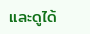และดูได้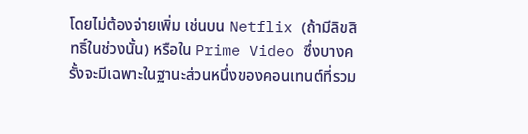โดยไม่ต้องจ่ายเพิ่ม เช่นบน Netflix (ถ้ามีลิขสิทธิ์ในช่วงนั้น) หรือใน Prime Video ซึ่งบางครั้งจะมีเฉพาะในฐานะส่วนหนึ่งของคอนเทนต์ที่รวม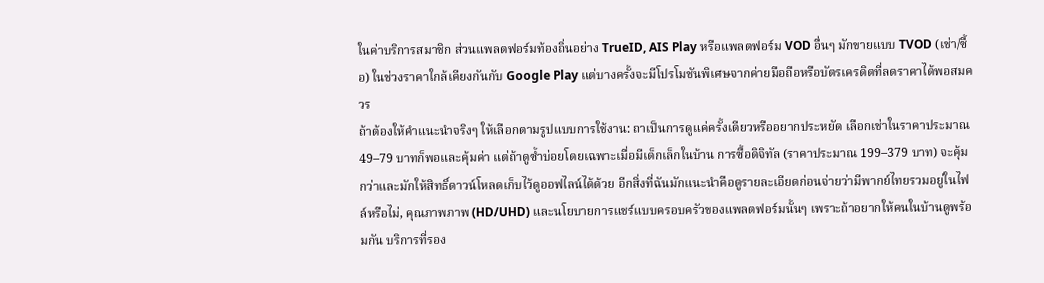ในค่าบริการสมาชิก ส่วนแพลตฟอร์มท้องถิ่นอย่าง TrueID, AIS Play หรือแพลตฟอร์ม VOD อื่นๆ มักขายแบบ TVOD (เช่า/ซื้อ) ในช่วงราคาใกล้เคียงกันกับ Google Play แต่บางครั้งจะมีโปรโมชันพิเศษจากค่ายมือถือหรือบัตรเครดิตที่ลดราคาได้พอสมควร
ถ้าต้องให้คำแนะนำจริงๆ ให้เลือกตามรูปแบบการใช้งาน: ถาเป็นการดูแค่ครั้งเดียวหรืออยากประหยัด เลือกเช่าในราคาประมาณ 49–79 บาทก็พอและคุ้มค่า แต่ถ้าดูซ้ำบ่อยโดยเฉพาะเมื่อมีเด็กเล็กในบ้าน การซื้อดิจิทัล (ราคาประมาณ 199–379 บาท) จะคุ้มกว่าและมักให้สิทธิ์ดาวน์โหลดเก็บไว้ดูออฟไลน์ได้ด้วย อีกสิ่งที่ฉันมักแนะนำคือดูรายละเอียดก่อนจ่ายว่ามีพากย์ไทยรวมอยู่ในไฟล์หรือไม่, คุณภาพภาพ (HD/UHD) และนโยบายการแชร์แบบครอบครัวของแพลตฟอร์มนั้นๆ เพราะถ้าอยากให้คนในบ้านดูพร้อมกัน บริการที่รอง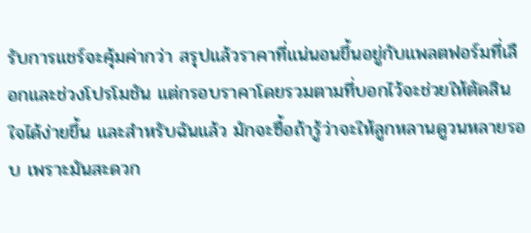รับการแชร์จะคุ้มค่ากว่า สรุปแล้วราคาที่แน่นอนขึ้นอยู่กับแพลตฟอร์มที่เลือกและช่วงโปรโมชัน แต่กรอบราคาโดยรวมตามที่บอกไว้จะช่วยให้ตัดสินใจได้ง่ายขึ้น และสำหรับฉันแล้ว มักจะซื้อถ้ารู้ว่าจะให้ลูกหลานดูวนหลายรอบ เพราะมันสะดวก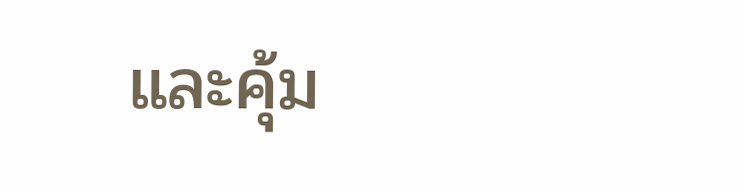และคุ้ม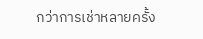กว่าการเช่าหลายครั้ง